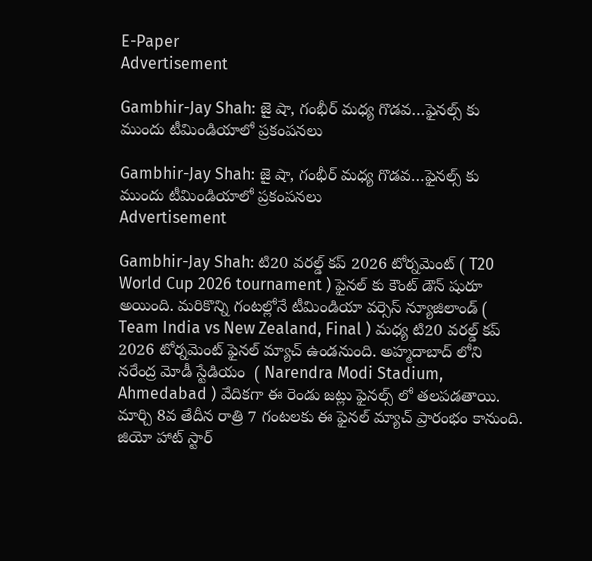E-Paper
Advertisement

Gambhir-Jay Shah: జై షా, గంభీర్ మ‌ధ్య గొడ‌వ‌…ఫైనల్స్ కు ముందు టీమిండియాలో ప్ర‌కంప‌న‌లు

Gambhir-Jay Shah: జై షా, గంభీర్ మ‌ధ్య గొడ‌వ‌…ఫైనల్స్ కు ముందు టీమిండియాలో ప్ర‌కంప‌న‌లు
Advertisement

Gambhir-Jay Shah: టి20 వరల్డ్ కప్ 2026 టోర్నమెంట్ ( T20 World Cup 2026 tournament ) ఫైనల్ కు కౌంట్ డౌన్ షురూ అయింది. మరికొన్ని గంటల్లోనే టీమిండియా వర్సెస్ న్యూజిలాండ్ ( Team India vs New Zealand, Final ) మధ్య టి20 వరల్డ్ కప్ 2026 టోర్నమెంట్ ఫైనల్ మ్యాచ్ ఉండనుంది. అహ్మదాబాద్ లోని నరేంద్ర మోడీ స్టేడియం  ( Narendra Modi Stadium, Ahmedabad ) వేదికగా ఈ రెండు జట్లు ఫైనల్స్ లో తలపడతాయి. మార్చి 8వ తేదీన రాత్రి 7 గంటలకు ఈ ఫైనల్ మ్యాచ్ ప్రారంభం కానుంది. జియో హాట్ స్టార్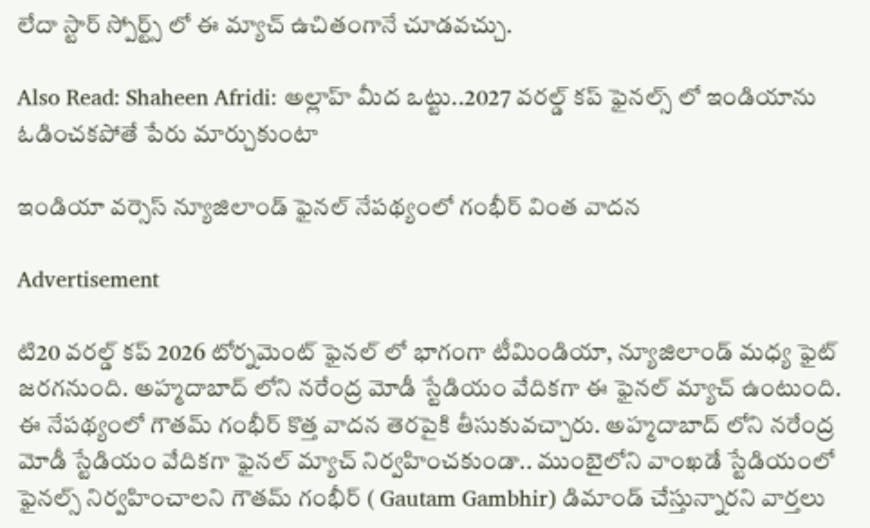లేదా స్టార్ స్పోర్ట్స్ లో ఈ మ్యాచ్ ఉచితంగానే చూడవచ్చు.

Also Read: Shaheen Afridi: అల్లాహ్ మీద ఒట్టు..2027 వ‌ర‌ల్డ్ క‌ప్ ఫైన‌ల్స్ లో ఇండియాను ఓడించ‌క‌పోతే పేరు మార్చుకుంటా

ఇండియా వర్సెస్ న్యూజిలాండ్ ఫైనల్ నేపథ్యంలో గంభీర్ వింత వాదన

Advertisement

టి20 వరల్డ్ కప్ 2026 టోర్నమెంట్ ఫైనల్ లో భాగంగా టీమిండియా, న్యూజిలాండ్ మధ్య ఫైట్ జరగనుంది. అహ్మదాబాద్ లోని నరేంద్ర మోడీ స్టేడియం వేదికగా ఈ ఫైనల్ మ్యాచ్ ఉంటుంది. ఈ నేపథ్యంలో గౌతమ్ గంభీర్ కొత్త వాదన తెరపైకి తీసుకువచ్చారు. అహ్మదాబాద్ లోని నరేంద్ర మోడీ స్టేడియం వేదికగా ఫైనల్ మ్యాచ్ నిర్వహించకుండా.. ముంబైలోని వాంఖడే స్టేడియంలో ఫైనల్స్ నిర్వహించాలని గౌతమ్ గంభీర్ ( Gautam Gambhir) డిమాండ్ చేస్తున్నారని వార్తలు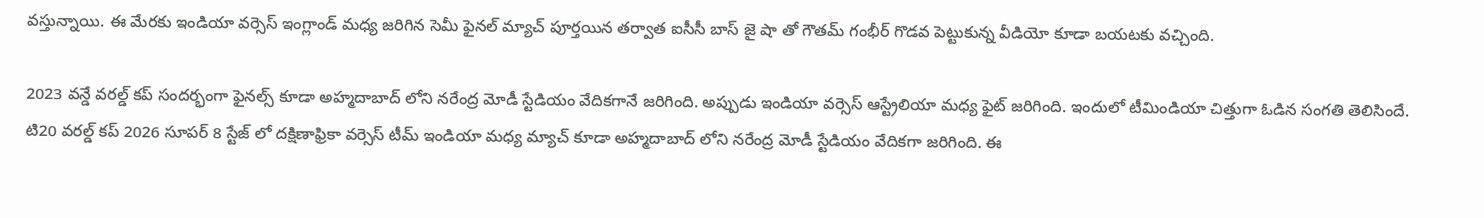వస్తున్నాయి. ఈ మేరకు ఇండియా వర్సెస్ ఇంగ్లాండ్ మధ్య జరిగిన సెమీ ఫైనల్ మ్యాచ్ పూర్తయిన తర్వాత ఐసీసీ బాస్ జై షా తో గౌతమ్ గంభీర్ గొడవ పెట్టుకున్న వీడియో కూడా బయటకు వచ్చింది.

2023 వన్డే వరల్డ్ కప్ సందర్భంగా ఫైనల్స్ కూడా అహ్మదాబాద్ లోని నరేంద్ర మోడీ స్టేడియం వేదికగానే జరిగింది. అప్పుడు ఇండియా వర్సెస్ ఆస్ట్రేలియా మధ్య ఫైట్ జరిగింది. ఇందులో టీమిండియా చిత్తుగా ఓడిన సంగతి తెలిసిందే. టి20 వరల్డ్ కప్ 2026 సూపర్ 8 స్టేజ్ లో దక్షిణాఫ్రికా వర్సెస్ టీమ్ ఇండియా మధ్య మ్యాచ్ కూడా అహ్మదాబాద్ లోని నరేంద్ర మోడీ స్టేడియం వేదికగా జరిగింది. ఈ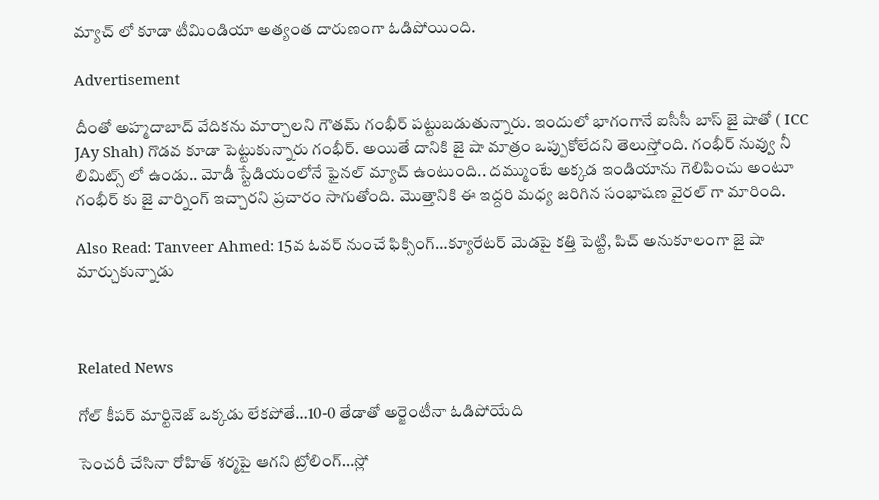మ్యాచ్ లో కూడా టీమిండియా అత్యంత దారుణంగా ఓడిపోయింది.

Advertisement

దీంతో అహ్మదాబాద్ వేదికను మార్చాలని గౌతమ్ గంభీర్ పట్టుబడుతున్నారు. ఇందులో భాగంగానే ఐసీసీ బాస్ జై షాతో ( ICC JAy Shah) గొడవ కూడా పెట్టుకున్నారు గంభీర్. అయితే దానికి జై షా మాత్రం ఒప్పుకోలేదని తెలుస్తోంది. గంభీర్ నువ్వు నీ లిమిట్స్ లో ఉండు.. మోడీ స్టేడియంలోనే ఫైనల్ మ్యాచ్ ఉంటుంది.. దమ్ముంటే అక్కడ ఇండియాను గెలిపించు అంటూ గంభీర్ కు జై వార్నింగ్ ఇచ్చారని ప్రచారం సాగుతోంది. మొత్తానికి ఈ ఇద్దరి మధ్య జరిగిన సంభాషణ వైరల్ గా మారింది.

Also Read: Tanveer Ahmed: 15వ‌ ఓవర్ నుంచే ఫిక్సింగ్…క్యూరేటర్ మెడ‌పై క‌త్తి పెట్టి, పిచ్ అనుకూలంగా జై షా మార్చుకున్నాడు



Related News

గోల్ కీపర్ మార్టినెజ్ ఒక్క‌డు లేక‌పోతే…10-0 తేడాతో అర్జెంటీనా ఓడిపోయేది

సెంచ‌రీ చేసినా రోహిత్ శ‌ర్మ‌పై ఆగ‌ని ట్రోలింగ్…స్లో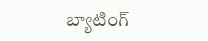బ్యాటింగ్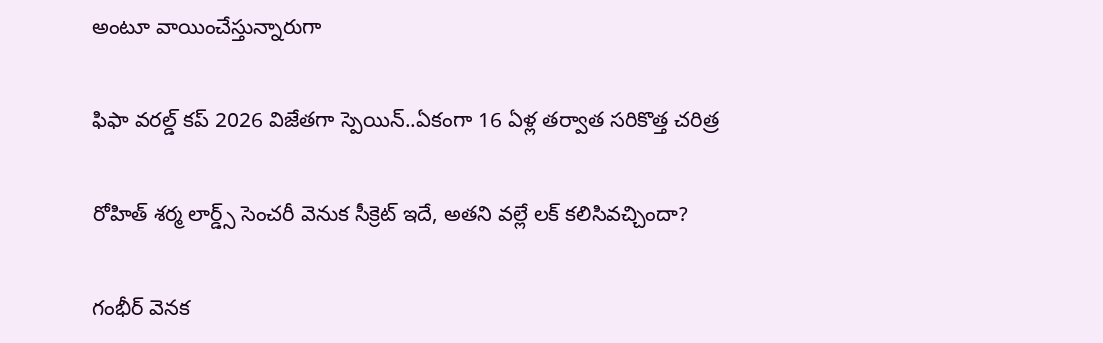అంటూ వాయించేస్తున్నారుగా

ఫిఫా వ‌ర‌ల్డ్ క‌ప్ 2026 విజేతగా స్పెయిన్‌..ఏకంగా 16 ఏళ్ల త‌ర్వాత స‌రికొత్త చ‌రిత్ర‌

రోహిత్ శ‌ర్మ లార్డ్స్ సెంచ‌రీ వెనుక సీక్రెట్ ఇదే, అత‌ని వ‌ల్లే ల‌క్ క‌లిసివ‌చ్చిందా?

గంభీర్ వెనక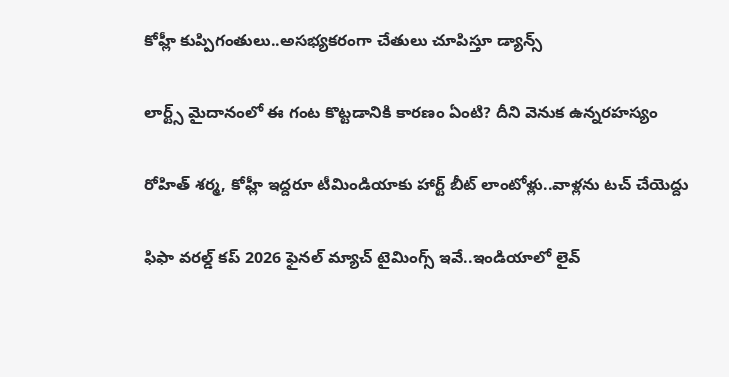కోహ్లీ కుప్పిగంతులు..అస‌భ్యక‌రంగా చేతులు చూపిస్తూ డ్యాన్స్

లార్ట్స్ మైదానంలో ఈ గంట కొట్ట‌డానికి కార‌ణం ఏంటి? దీని వెనుక ఉన్న‌ర‌హ‌స్యం

రోహిత్ శ‌ర్మ‌, కోహ్లీ ఇద్ద‌రూ టీమిండియాకు హార్ట్ బీట్ లాంటోళ్లు..వాళ్ల‌ను ట‌చ్ చేయెద్దు

ఫిఫా వ‌ర‌ల్డ్ క‌ప్ 2026 ఫైన‌ల్ మ్యాచ్ టైమింగ్స్ ఇవే..ఇండియాలో లైవ్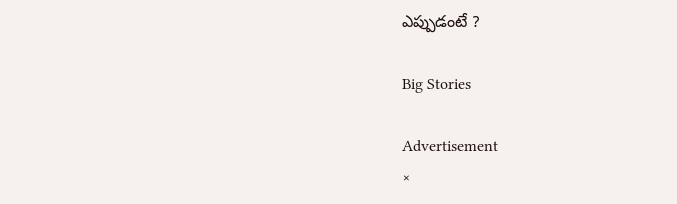ఎప్పుడంటే ?

Big Stories

Advertisement
×